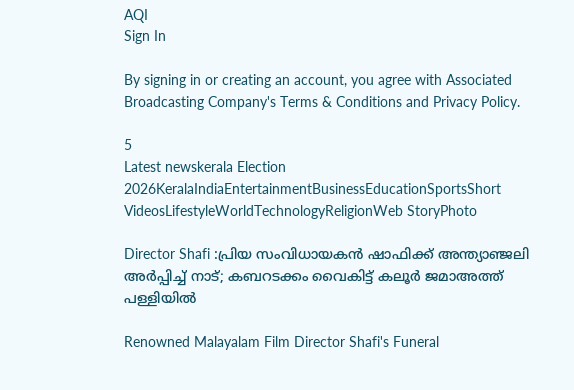AQI
Sign In

By signing in or creating an account, you agree with Associated Broadcasting Company's Terms & Conditions and Privacy Policy.

5
Latest newskerala Election 2026KeralaIndiaEntertainmentBusinessEducationSportsShort VideosLifestyleWorldTechnologyReligionWeb StoryPhoto

Director Shafi :പ്രിയ സംവിധായകന്‍ ഷാഫിക്ക് അന്ത്യാഞ്ജലി അര്‍പ്പിച്ച് നാട്; കബറടക്കം വൈകിട്ട് കലൂര്‍ ജമാഅത്ത് പള്ളിയിൽ

Renowned Malayalam Film Director Shafi's Funeral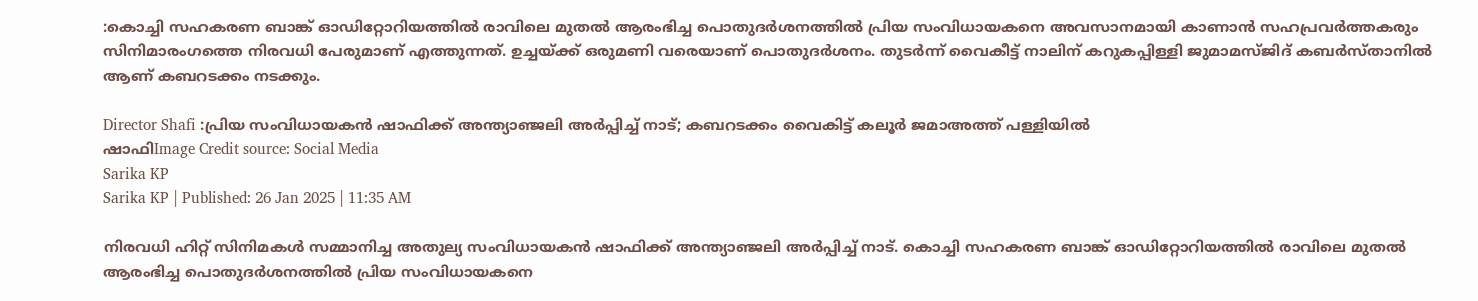:കൊച്ചി സഹകരണ ബാങ്ക് ഓഡിറ്റോറിയത്തില്‍ രാവിലെ മുതല്‍ ആരംഭിച്ച പൊതുദര്‍ശനത്തില്‍ പ്രിയ സംവിധായകനെ അവസാനമായി കാണാൻ സഹപ്രവർത്തകരും സിനിമാരംഗത്തെ നിരവധി പേരുമാണ് എത്തുന്നത്. ഉച്ചയ്ക്ക് ഒരുമണി വരെയാണ് പൊതുദര്‍ശനം. തുടർന്ന് വൈകീട്ട് നാലിന് കറുകപ്പിള്ളി ജുമാമസ്ജിദ് കബര്‍സ്താനില്‍ ആണ് കബറടക്കം നടക്കും.

Director Shafi :പ്രിയ സംവിധായകന്‍ ഷാഫിക്ക് അന്ത്യാഞ്ജലി അര്‍പ്പിച്ച് നാട്; കബറടക്കം വൈകിട്ട് കലൂര്‍ ജമാഅത്ത് പള്ളിയിൽ
ഷാഫിImage Credit source: Social Media
Sarika KP
Sarika KP | Published: 26 Jan 2025 | 11:35 AM

നിരവധി ഹിറ്റ് സിനിമകൾ സമ്മാനിച്ച അതുല്യ സംവിധായകൻ ഷാഫിക്ക് അന്ത്യാഞ്ജലി അര്‍പ്പിച്ച് നാട്. കൊച്ചി സഹകരണ ബാങ്ക് ഓഡിറ്റോറിയത്തില്‍ രാവിലെ മുതല്‍ ആരംഭിച്ച പൊതുദര്‍ശനത്തില്‍ പ്രിയ സംവിധായകനെ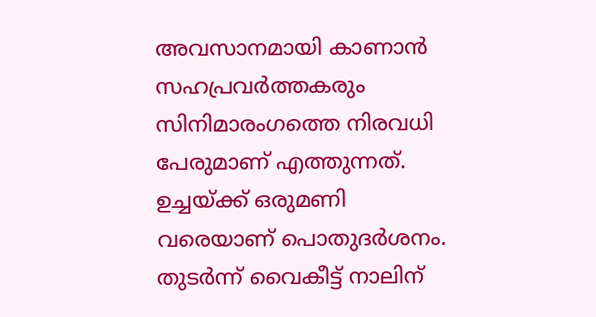അവസാനമായി കാണാൻ സഹപ്രവർത്തകരും സിനിമാരംഗത്തെ നിരവധി പേരുമാണ് എത്തുന്നത്. ഉച്ചയ്ക്ക് ഒരുമണി വരെയാണ് പൊതുദര്‍ശനം. തുടർന്ന് വൈകീട്ട് നാലിന്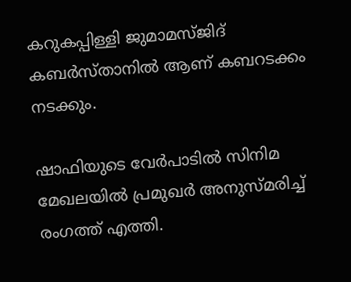കറുകപ്പിള്ളി ജുമാമസ്ജിദ് കബര്‍സ്താനില്‍ ആണ് കബറടക്കം നടക്കും.

ഷാഫിയുടെ വേർപാടിൽ സിനിമ മേഖലയിൽ പ്രമുഖർ അനുസ്മരിച്ച് രംഗത്ത് എത്തി.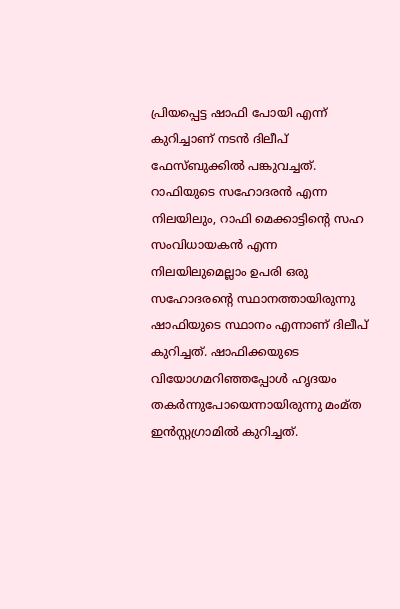പ്രിയപ്പെട്ട ഷാഫി പോയി എന്ന് കുറിച്ചാണ് നടൻ ദിലീപ് ഫേസ്ബുക്കിൽ പങ്കുവച്ചത്. റാഫിയുടെ സഹോദരൻ എന്ന നിലയിലും, റാഫി മെക്കാട്ടിന്റെ സഹ സംവിധായകൻ എന്ന നിലയിലുമെല്ലാം ഉപരി ഒരു സഹോദരന്റെ സ്ഥാനത്തായിരുന്നു ഷാഫിയുടെ സ്ഥാനം എന്നാണ് ദിലീപ് കുറിച്ചത്. ഷാഫിക്കയുടെ വിയോഗമറിഞ്ഞപ്പോള്‍ ഹൃദയം തകര്‍ന്നുപോയെന്നായിരുന്നു മംമ്ത ഇന്‍സ്റ്റഗ്രാമില്‍ കുറിച്ചത്.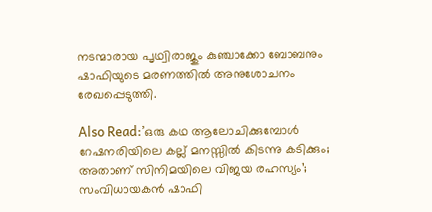നടന്മാരായ പൃഥ്വിരാജും കുഞ്ചാക്കോ ബോബനും ഷാഫിയുടെ മരണത്തില്‍ അനുശോചനം രേഖപ്പെടുത്തി.

Also Read:’ഒരു കഥ ആലോചിക്കുമ്പോൾ റേഷനരിയിലെ കല്ല് മനസ്സിൽ കിടന്നു കടിക്കും; അതാണ് സിനിമയിലെ വിജയ രഹസ്യം’; സംവിധായകൻ ഷാഫി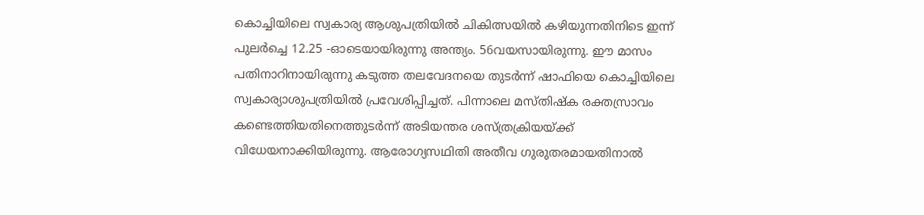കൊച്ചിയിലെ സ്വകാര്യ ആശുപത്രിയിൽ ചികിത്സയിൽ കഴിയുന്നതിനിടെ ഇന്ന് പുലർച്ചെ 12.25 -ഓടെയായിരുന്നു അന്ത്യം. 56വയസായിരുന്നു. ഈ മാസം പതിനാറിനായിരുന്നു കടുത്ത തലവേദനയെ തുടർന്ന് ഷാഫിയെ കൊച്ചിയിലെ സ്വകാര്യാശുപത്രിയിൽ പ്രവേശിപ്പിച്ചത്. പിന്നാലെ മസ്തിഷ്ക രക്തസ്രാവം കണ്ടെത്തിയതിനെത്തുടർന്ന് അടിയന്തര ശസ്ത്രക്രിയയ്ക്ക് വിധേയനാക്കിയിരുന്നു. ആരോഗ്യസഥിതി അതീവ ഗുരുതരമായതിനാൽ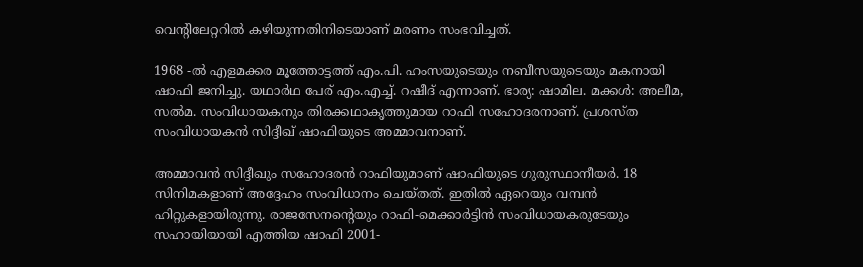വെന്റിലേറ്ററിൽ കഴിയുന്നതിനിടെയാണ് മരണം സംഭവിച്ചത്.

1968 -ൽ എളമക്കര മൂത്തോട്ടത്ത് എം.പി. ഹംസയുടെയും നബീസയുടെയും മകനായി ഷാഫി ജനിച്ചു. യഥാർഥ പേര് എം.എച്ച്. റഷീദ് എന്നാണ്. ഭാര്യ: ഷാമില. മക്കൾ: അലീമ, സൽമ. സംവിധായകനും തിരക്കഥാകൃത്തുമായ റാഫി സഹോദരനാണ്. പ്രശസ്ത സംവിധായകൻ സിദ്ദീഖ് ഷാഫിയുടെ അമ്മാവനാണ്.

അമ്മാവൻ സിദ്ദീഖും സഹോദരൻ റാഫിയുമാണ് ഷാഫിയുടെ ഗുരുസ്ഥാനീയർ. 18 സിനിമകളാണ് അദ്ദേഹം സംവിധാനം ചെയ്തത്. ഇതിൽ ഏറെയും വമ്പൻ ഹിറ്റുകളായിരുന്നു. രാജസേനന്റെയും റാഫി-മെക്കാര്‍ട്ടിന്‍ സംവിധായകരുടേയും സഹായിയായി എത്തിയ ഷാഫി 2001-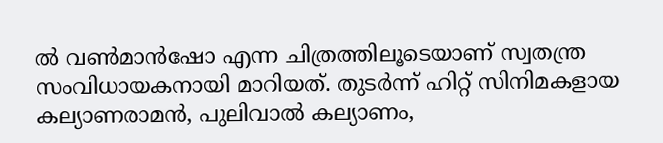ൽ വണ്‍മാന്‍ഷോ എന്ന ചിത്രത്തിലൂടെയാണ് സ്വതന്ത്ര സംവിധായകനായി മാറിയത്. തുടർന്ന് ഹിറ്റ് സിനിമകളായ കല്യാണരാമന്‍, പുലിവാല്‍ കല്യാണം,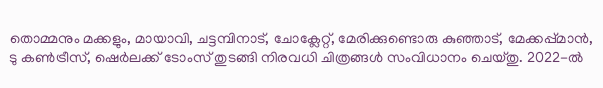തൊമ്മനും മക്കളും, മായാവി, ചട്ടമ്പിനാട്, ചോക്ലേറ്റ്, മേരിക്കുണ്ടൊരു കുഞ്ഞാട്, മേക്കപ്പ്മാന്‍, ടു കണ്‍ട്രീസ്, ഷെര്‍ലക്ക് ടോംസ് തുടങ്ങി നിരവധി ചിത്രങ്ങൾ സംവിധാനം ചെയ്തു. 2022-ല്‍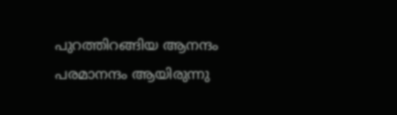പുറത്തിറങ്ങിയ ആനന്ദം പരമാനന്ദം ആയിരുന്നു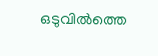ഒടുവിൽത്തെ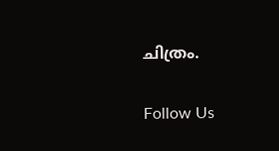ചിത്രം.

Follow Us